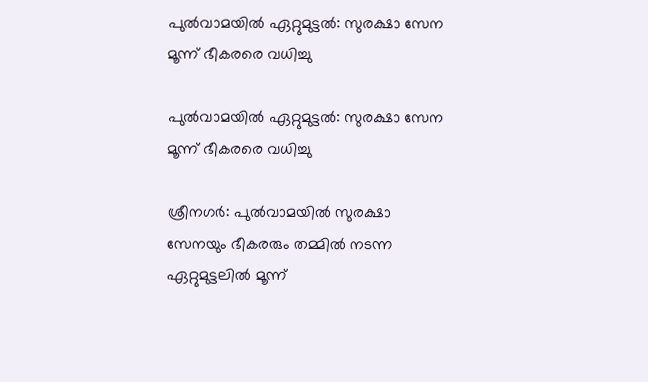പുല്‍വാമയില്‍ ഏറ്റുമുട്ടൽ: സുരക്ഷാ സേന മൂന്ന് ഭീകരരെ വധിച്ചു

പുല്‍വാമയില്‍ ഏറ്റുമുട്ടൽ: സുരക്ഷാ സേന മൂന്ന് ഭീകരരെ വധിച്ചു

ശ്രീനഗര്‍: പുല്‍വാമയില്‍ സുരക്ഷാ സേനയും ഭീകരരും തമ്മില്‍ നടന്ന ഏറ്റുമുട്ടലില്‍ മൂന്ന്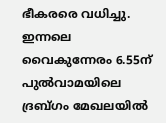ഭീകരരെ വധിച്ചു. ഇന്നലെ വൈകുന്നേരം 6.55ന് പുല്‍വാമയിലെ ദ്രബ്‌ഗം മേഖലയില്‍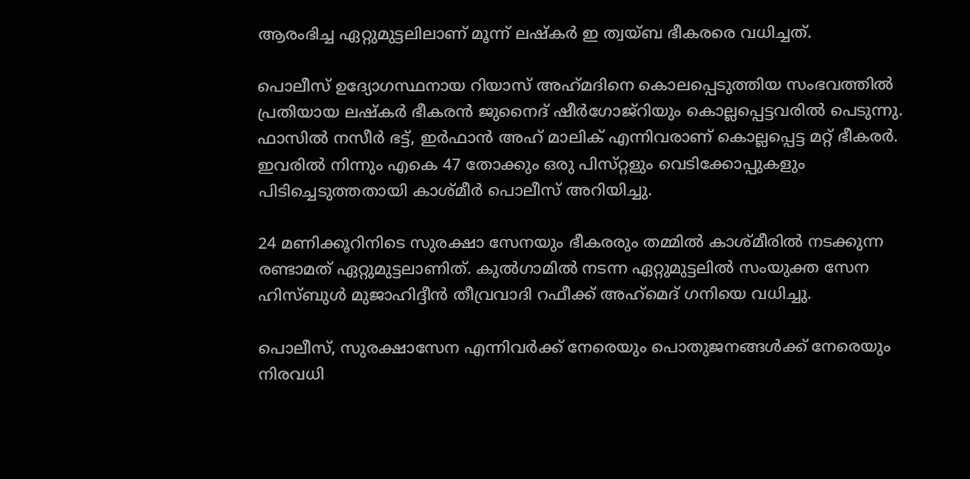ആരംഭിച്ച ഏറ്റുമുട്ടലിലാണ് മൂന്ന് ലഷ്‌കര്‍ ഇ ത്വയ്‌ബ ഭീകരരെ വധിച്ചത്.

പൊലീസ് ഉദ്യോഗസ്ഥനായ റിയാസ് അഹ്‌മദിനെ കൊലപ്പെടുത്തിയ സംഭവത്തില്‍ പ്രതിയായ ലഷ്‌കര്‍ ഭീകരന്‍ ജുനൈദ് ഷീര്‍ഗോ‌ജ്‌റിയും കൊല്ലപ്പെട്ടവരില്‍ പെടുന്നു. ഫാസില്‍ നസീര്‍ ഭട്ട്, ഇര്‍ഫാന്‍ അഹ്‌ മാലിക് എന്നിവരാണ് കൊല്ലപ്പെട്ട മറ്റ് ഭീകരര്‍. ഇവരില്‍ നിന്നും എകെ 47 തോക്കും ഒരു പിസ്‌റ്റളും വെടിക്കോപ്പുകളും പിടിച്ചെടുത്തതായി കാശ്‌മീര്‍ പൊലീസ് അറിയിച്ചു.

24 മണിക്കൂറിനിടെ സുരക്ഷാ സേനയും ഭീകരരും തമ്മില്‍ കാശ്‌മീരില്‍ നടക്കുന്ന രണ്ടാമത് ഏറ്റുമുട്ടലാണിത്. കുല്‍ഗാമില്‍ നടന്ന ഏറ്റുമുട്ടലില്‍ സംയുക്ത സേന ഹിസ്‌ബുള്‍ മുജാഹിദ്ദീന്‍ തീവ്രവാദി റഫീക്ക് അഹ്‌മെദ് ഗനിയെ വധിച്ചു.

പൊലീസ്, സുരക്ഷാസേന എന്നിവര്‍ക്ക് നേരെയും പൊതുജനങ്ങള്‍ക്ക് നേരെയും നിരവധി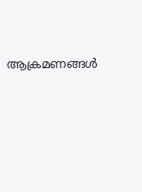ആക്രമണങ്ങള്‍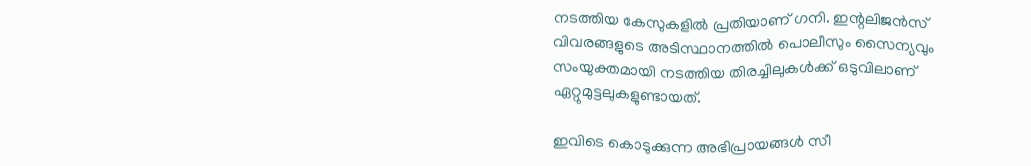നടത്തിയ കേസുകളില്‍ പ്രതിയാണ് ഗനി. ഇന്റലിജന്‍സ് വിവരങ്ങളുടെ അടിസ്ഥാനത്തില്‍ പൊലീസും സൈന്യവും സംയുക്തമായി നടത്തിയ തിരച്ചിലുകള്‍ക്ക് ഒടുവിലാണ് ഏറ്റുമുട്ടലുകളുണ്ടായത്.

ഇവിടെ കൊടുക്കുന്ന അഭിപ്രായങ്ങള്‍ സീ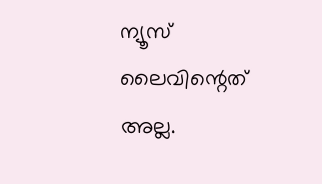ന്യൂസ് ലൈവിന്റെത് അല്ല.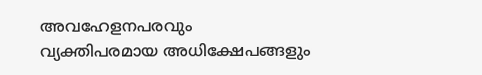അവഹേളനപരവും വ്യക്തിപരമായ അധിക്ഷേപങ്ങളും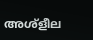അശ്‌ളീല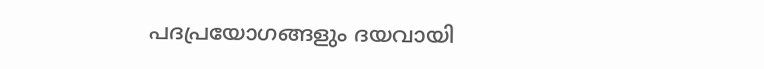പദപ്രയോഗങ്ങളും ദയവായി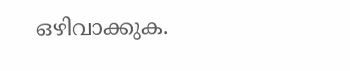ഒഴിവാക്കുക.